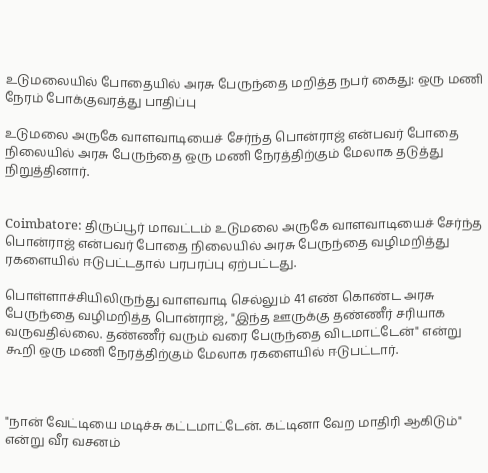உடுமலையில் போதையில் அரசு பேருந்தை மறித்த நபர் கைது: ஒரு மணி நேரம் போக்குவரத்து பாதிப்பு

உடுமலை அருகே வாளவாடியைச் சேர்ந்த பொன்ராஜ் என்பவர் போதை நிலையில் அரசு பேருந்தை ஒரு மணி நேரத்திற்கும் மேலாக தடுத்து நிறுத்தினார்.


Coimbatore: திருப்பூர் மாவட்டம் உடுமலை அருகே வாளவாடியைச் சேர்ந்த பொன்ராஜ் என்பவர் போதை நிலையில் அரசு பேருந்தை வழிமறித்து ரகளையில் ஈடுபட்டதால் பரபரப்பு ஏற்பட்டது.

பொள்ளாச்சியிலிருந்து வாளவாடி செல்லும் 41 எண் கொண்ட அரசு பேருந்தை வழிமறித்த பொன்ராஜ், "இந்த ஊருக்கு தண்ணீர் சரியாக வருவதில்லை. தண்ணீர் வரும் வரை பேருந்தை விடமாட்டேன்" என்று கூறி ஒரு மணி நேரத்திற்கும் மேலாக ரகளையில் ஈடுபட்டார்.



"நான் வேட்டியை மடிச்சு கட்டமாட்டேன். கட்டினா வேற மாதிரி ஆகிடும்" என்று வீர வசனம்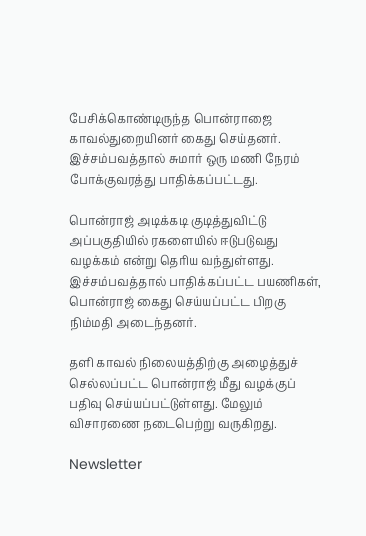பேசிக்கொண்டிருந்த பொன்ராஜை காவல்துறையினர் கைது செய்தனர். இச்சம்பவத்தால் சுமார் ஒரு மணி நேரம் போக்குவரத்து பாதிக்கப்பட்டது.

பொன்ராஜ் அடிக்கடி குடித்துவிட்டு அப்பகுதியில் ரகளையில் ஈடுபடுவது வழக்கம் என்று தெரிய வந்துள்ளது. இச்சம்பவத்தால் பாதிக்கப்பட்ட பயணிகள், பொன்ராஜ் கைது செய்யப்பட்ட பிறகு நிம்மதி அடைந்தனர்.

தளி காவல் நிலையத்திற்கு அழைத்துச் செல்லப்பட்ட பொன்ராஜ் மீது வழக்குப் பதிவு செய்யப்பட்டுள்ளது. மேலும் விசாரணை நடைபெற்று வருகிறது.

Newsletter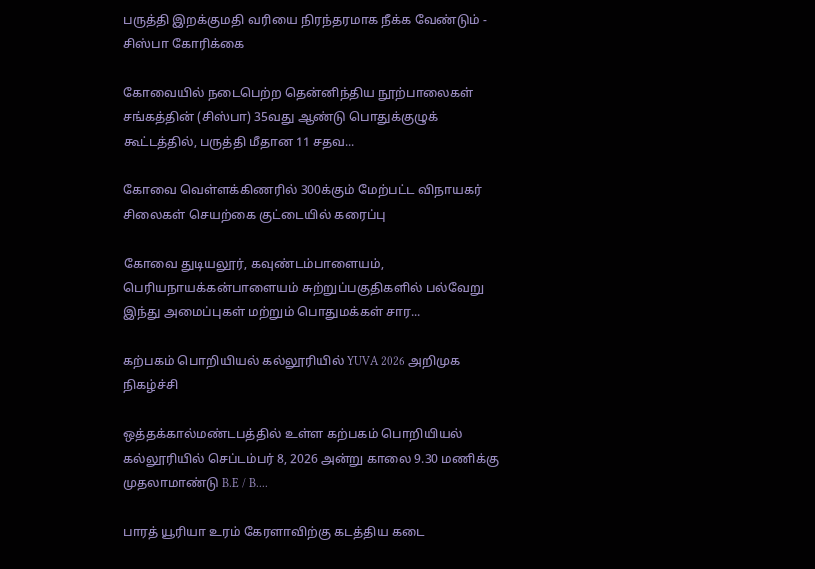பருத்தி இறக்குமதி வரியை நிரந்தரமாக நீக்க வேண்டும் - சிஸ்பா கோரிக்கை

கோவையில் நடைபெற்ற தென்னிந்திய நூற்பாலைகள் சங்கத்தின் (சிஸ்பா) 35வது ஆண்டு பொதுக்குழுக் கூட்டத்தில், பருத்தி மீதான 11 சதவ...

கோவை வெள்ளக்கிணரில் 300க்கும் மேற்பட்ட விநாயகர் சிலைகள் செயற்கை குட்டையில் கரைப்பு

கோவை துடியலூர், கவுண்டம்பாளையம், பெரியநாயக்கன்பாளையம் சுற்றுப்பகுதிகளில் பல்வேறு இந்து அமைப்புகள் மற்றும் பொதுமக்கள் சார...

கற்பகம் பொறியியல் கல்லூரியில் YUVA 2026 அறிமுக நிகழ்ச்சி

ஒத்தக்கால்மண்டபத்தில் உள்ள கற்பகம் பொறியியல் கல்லூரியில் செப்டம்பர் 8, 2026 அன்று காலை 9.30 மணிக்கு முதலாமாண்டு B.E / B....

பாரத் யூரியா உரம் கேரளாவிற்கு கடத்திய கடை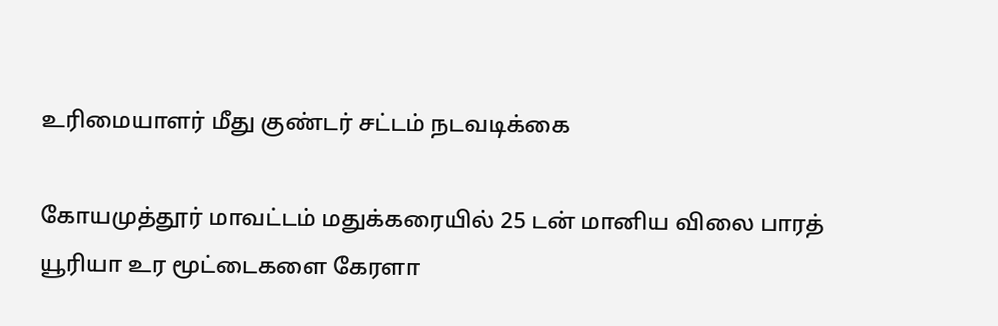உரிமையாளர் மீது குண்டர் சட்டம் நடவடிக்கை

கோயமுத்தூர் மாவட்டம் மதுக்கரையில் 25 டன் மானிய விலை பாரத் யூரியா உர மூட்டைகளை கேரளா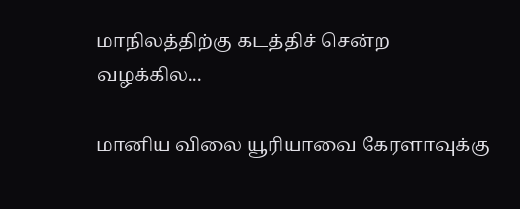மாநிலத்திற்கு கடத்திச் சென்ற வழக்கில...

மானிய விலை யூரியாவை கேரளாவுக்கு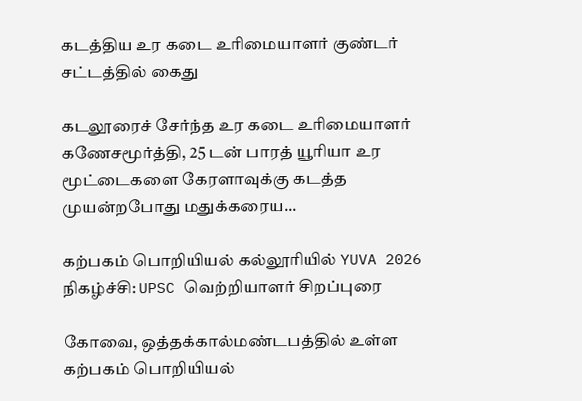கடத்திய உர கடை உரிமையாளர் குண்டர் சட்டத்தில் கைது

கடலூரைச் சேர்ந்த உர கடை உரிமையாளர் கணேசமூர்த்தி, 25 டன் பாரத் யூரியா உர மூட்டைகளை கேரளாவுக்கு கடத்த முயன்றபோது மதுக்கரைய...

கற்பகம் பொறியியல் கல்லூரியில் YUVA 2026 நிகழ்ச்சி: UPSC வெற்றியாளர் சிறப்புரை

கோவை, ஒத்தக்கால்மண்டபத்தில் உள்ள கற்பகம் பொறியியல்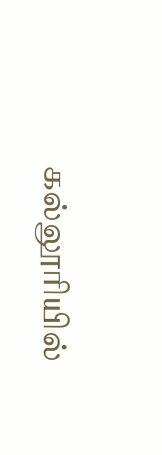கல்லூரியில்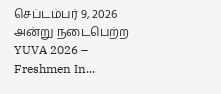செப்டம்பர் 9, 2026 அன்று நடைபெற்ற YUVA 2026 – Freshmen In...